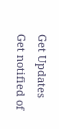Get Updates
Get notified of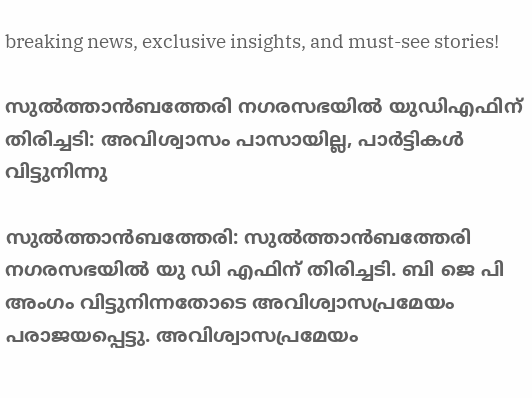breaking news, exclusive insights, and must-see stories!

സുല്‍ത്താന്‍ബത്തേരി നഗരസഭയില്‍ യുഡിഎഫിന് തിരിച്ചടി: അവിശ്വാസം പാസായില്ല, പാര്‍ട്ടികള്‍ വിട്ടുനിന്നു

സുല്‍ത്താന്‍ബത്തേരി: സുല്‍ത്താന്‍ബത്തേരി നഗരസഭയില്‍ യു ഡി എഫിന് തിരിച്ചടി. ബി ജെ പി അംഗം വിട്ടുനിന്നതോടെ അവിശ്വാസപ്രമേയം പരാജയപ്പെട്ടു. അവിശ്വാസപ്രമേയം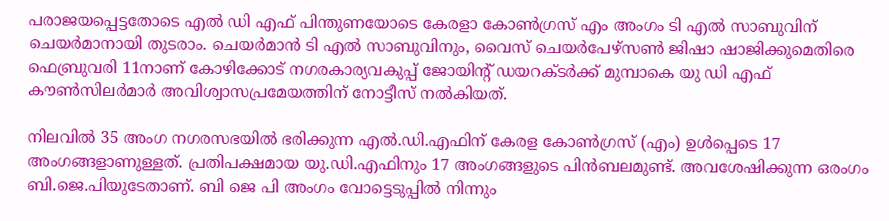പരാജയപ്പെട്ടതോടെ എല്‍ ഡി എഫ് പിന്തുണയോടെ കേരളാ കോണ്‍ഗ്രസ് എം അംഗം ടി എല്‍ സാബുവിന് ചെയര്‍മാനായി തുടരാം. ചെയര്‍മാന്‍ ടി എല്‍ സാബുവിനും, വൈസ് ചെയര്‍പേഴ്‌സണ്‍ ജിഷാ ഷാജിക്കുമെതിരെ ഫെബ്രുവരി 11നാണ് കോഴിക്കോട് നഗരകാര്യവകുപ്പ് ജോയിന്റ് ഡയറക്ടര്‍ക്ക് മുമ്പാകെ യു ഡി എഫ് കൗണ്‍സിലര്‍മാര്‍ അവിശ്വാസപ്രമേയത്തിന് നോട്ടീസ് നല്‍കിയത്.

നിലവില്‍ 35 അംഗ നഗരസഭയില്‍ ഭരിക്കുന്ന എല്‍.ഡി.എഫിന് കേരള കോണ്‍ഗ്രസ് (എം) ഉള്‍പ്പെടെ 17 അംഗങ്ങളാണുള്ളത്. പ്രതിപക്ഷമായ യു.ഡി.എഫിനും 17 അംഗങ്ങളുടെ പിന്‍ബലമുണ്ട്. അവശേഷിക്കുന്ന ഒരംഗം ബി.ജെ.പിയുടേതാണ്. ബി ജെ പി അംഗം വോട്ടെടുപ്പില്‍ നിന്നും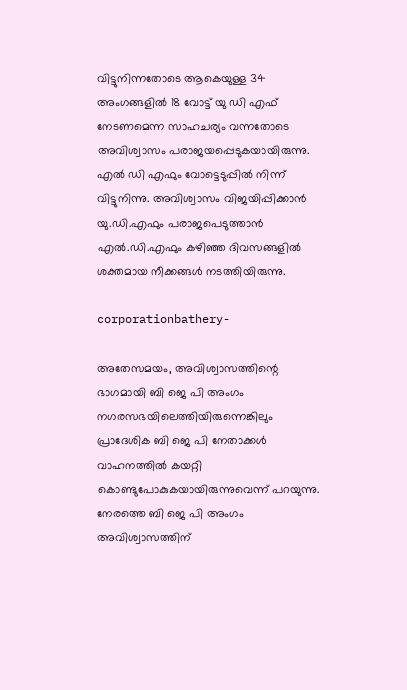വിട്ടുനിന്നതോടെ ആകെയുള്ള 34 അംഗങ്ങളില്‍ 18 വോട്ട് യു ഡി എഫ് നേടണമെന്ന സാഹചര്യം വന്നതോടെ അവിശ്വാസം പരാജയപ്പെടുകയായിരുന്നു. എല്‍ ഡി എഫും വോട്ടെടുപ്പില്‍ നിന്ന് വിട്ടുനിന്നു. അവിശ്വാസം വിജയിപ്പിക്കാന്‍ യു.ഡി.എഫും പരാജപെടുത്താന്‍ എല്‍.ഡി.എഫും കഴിഞ്ഞ ദിവസങ്ങളില്‍ ശക്തമായ നീക്കങ്ങള്‍ നടത്തിയിരുന്നു.

corporationbathery-

അതേസമയം, അവിശ്വാസത്തിന്റെ ഭാഗമായി ബി ജെ പി അംഗം നഗരസഭയിലെത്തിയിരുന്നെങ്കിലും പ്രാദേശിക ബി ജെ പി നേതാക്കള്‍ വാഹനത്തില്‍ കയറ്റി കൊണ്ടുപോകുകയായിരുന്നുവെന്ന് പറയുന്നു. നേരത്തെ ബി ജെ പി അംഗം അവിശ്വാസത്തിന്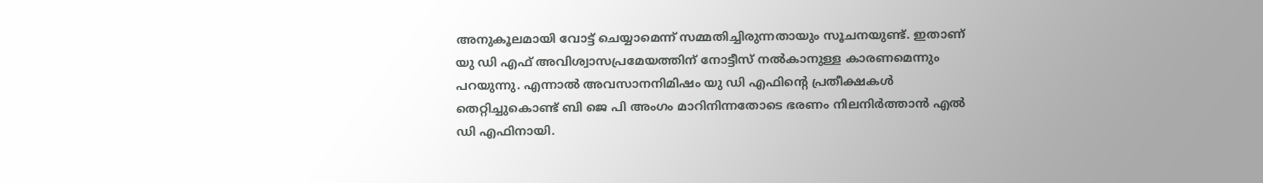അനുകൂലമായി വോട്ട് ചെയ്യാമെന്ന് സമ്മതിച്ചിരുന്നതായും സൂചനയുണ്ട്. ഇതാണ് യു ഡി എഫ് അവിശ്വാസപ്രമേയത്തിന് നോട്ടീസ് നല്‍കാനുള്ള കാരണമെന്നും പറയുന്നു. എന്നാല്‍ അവസാനനിമിഷം യു ഡി എഫിന്റെ പ്രതീക്ഷകള്‍ തെറ്റിച്ചുകൊണ്ട് ബി ജെ പി അംഗം മാറിനിന്നതോടെ ഭരണം നിലനിര്‍ത്താന്‍ എല്‍ ഡി എഫിനായി.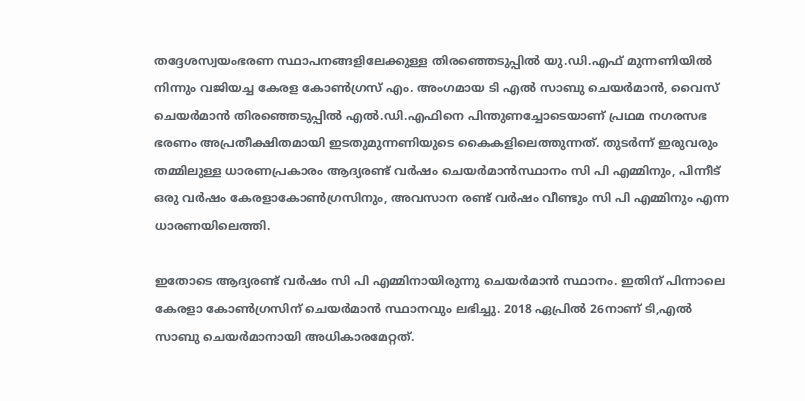തദ്ദേശസ്വയംഭരണ സ്ഥാപനങ്ങളിലേക്കുള്ള തിരഞ്ഞെടുപ്പില്‍ യു.ഡി.എഫ് മുന്നണിയില്‍ നിന്നും വജിയച്ച കേരള കോണ്‍ഗ്രസ് എം. അംഗമായ ടി എല്‍ സാബു ചെയര്‍മാന്‍, വൈസ് ചെയര്‍മാന്‍ തിരഞ്ഞെടുപ്പില്‍ എല്‍.ഡി.എഫിനെ പിന്തുണച്ചോടെയാണ് പ്രഥമ നഗരസഭ ഭരണം അപ്രതീക്ഷിതമായി ഇടതുമുന്നണിയുടെ കൈകളിലെത്തുന്നത്. തുടര്‍ന്ന് ഇരുവരും തമ്മിലുള്ള ധാരണപ്രകാരം ആദ്യരണ്ട് വര്‍ഷം ചെയര്‍മാന്‍സ്ഥാനം സി പി എമ്മിനും, പിന്നീട് ഒരു വര്‍ഷം കേരളാകോണ്‍ഗ്രസിനും, അവസാന രണ്ട് വര്‍ഷം വീണ്ടും സി പി എമ്മിനും എന്ന ധാരണയിലെത്തി.

ഇതോടെ ആദ്യരണ്ട് വര്‍ഷം സി പി എമ്മിനായിരുന്നു ചെയര്‍മാന്‍ സ്ഥാനം. ഇതിന് പിന്നാലെ കേരളാ കോണ്‍ഗ്രസിന് ചെയര്‍മാന്‍ സ്ഥാനവും ലഭിച്ചു. 2018 ഏപ്രില്‍ 26നാണ് ടി,എല്‍ സാബു ചെയര്‍മാനായി അധികാരമേറ്റത്.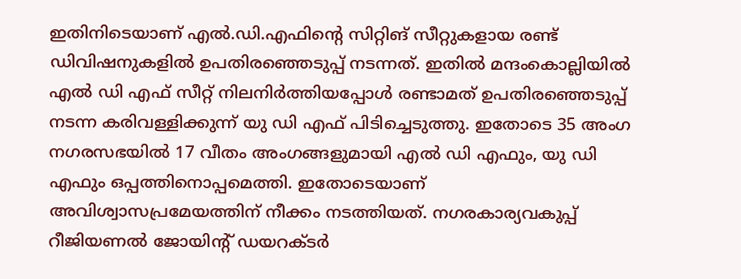ഇതിനിടെയാണ് എല്‍.ഡി.എഫിന്റെ സിറ്റിങ് സീറ്റുകളായ രണ്ട് ഡിവിഷനുകളില്‍ ഉപതിരഞ്ഞെടുപ്പ് നടന്നത്. ഇതില്‍ മന്ദംകൊല്ലിയില്‍ എല്‍ ഡി എഫ് സീറ്റ് നിലനിര്‍ത്തിയപ്പോള്‍ രണ്ടാമത് ഉപതിരഞ്ഞെടുപ്പ് നടന്ന കരിവള്ളിക്കുന്ന് യു ഡി എഫ് പിടിച്ചെടുത്തു. ഇതോടെ 35 അംഗ നഗരസഭയില്‍ 17 വീതം അംഗങ്ങളുമായി എല്‍ ഡി എഫും, യു ഡി എഫും ഒപ്പത്തിനൊപ്പമെത്തി. ഇതോടെയാണ് അവിശ്വാസപ്രമേയത്തിന് നീക്കം നടത്തിയത്. നഗരകാര്യവകുപ്പ് റീജിയണല്‍ ജോയിന്റ് ഡയറക്ടര്‍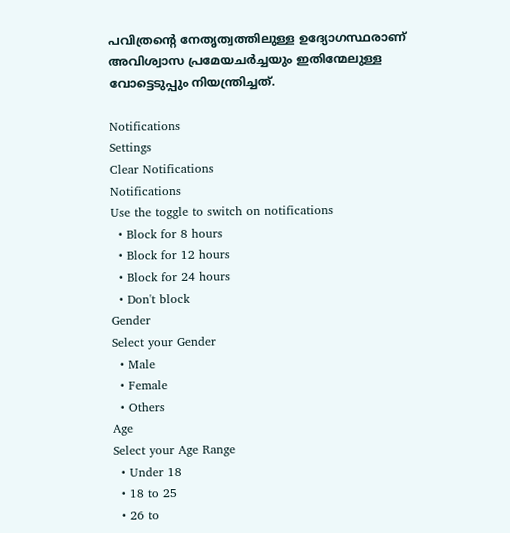പവിത്രന്റെ നേതൃത്വത്തിലുള്ള ഉദ്യോഗസ്ഥരാണ് അവിശ്വാസ പ്രമേയചര്‍ച്ചയും ഇതിന്മേലുള്ള വോട്ടെടുപ്പും നിയന്ത്രിച്ചത്.

Notifications
Settings
Clear Notifications
Notifications
Use the toggle to switch on notifications
  • Block for 8 hours
  • Block for 12 hours
  • Block for 24 hours
  • Don't block
Gender
Select your Gender
  • Male
  • Female
  • Others
Age
Select your Age Range
  • Under 18
  • 18 to 25
  • 26 to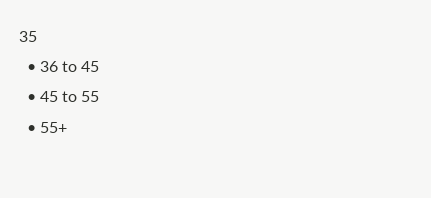35
  • 36 to 45
  • 45 to 55
  • 55+